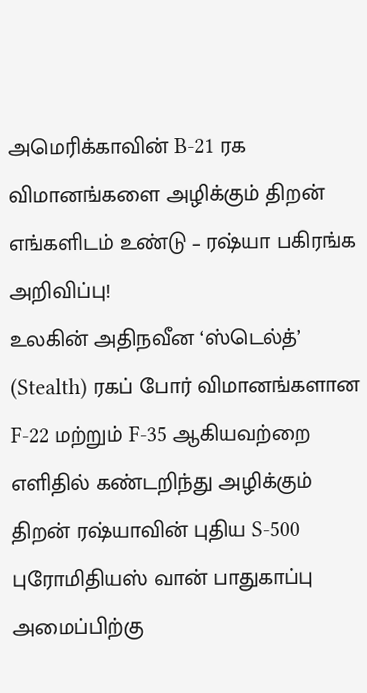அமெரிக்காவின் B-21 ரக விமானங்களை அழிக்கும் திறன் எங்களிடம் உண்டு – ரஷ்யா பகிரங்க அறிவிப்பு!
உலகின் அதிநவீன ‘ஸ்டெல்த்’ (Stealth) ரகப் போர் விமானங்களான F-22 மற்றும் F-35 ஆகியவற்றை எளிதில் கண்டறிந்து அழிக்கும் திறன் ரஷ்யாவின் புதிய S-500 புரோமிதியஸ் வான் பாதுகாப்பு அமைப்பிற்கு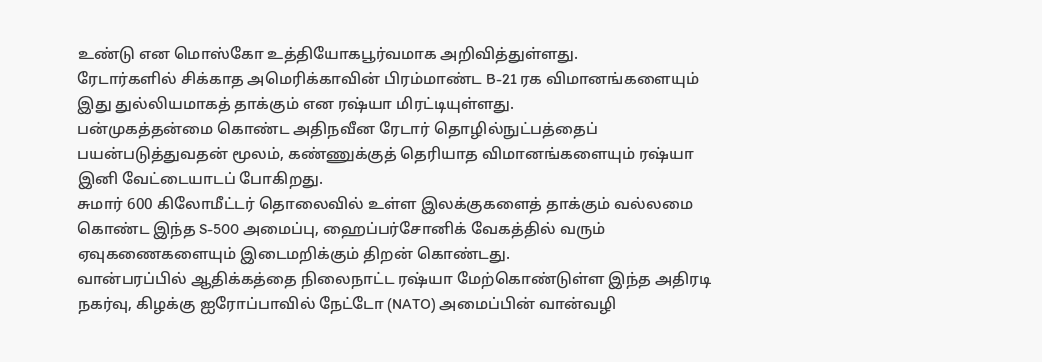உண்டு என மொஸ்கோ உத்தியோகபூர்வமாக அறிவித்துள்ளது.
ரேடார்களில் சிக்காத அமெரிக்காவின் பிரம்மாண்ட B-21 ரக விமானங்களையும் இது துல்லியமாகத் தாக்கும் என ரஷ்யா மிரட்டியுள்ளது.
பன்முகத்தன்மை கொண்ட அதிநவீன ரேடார் தொழில்நுட்பத்தைப் பயன்படுத்துவதன் மூலம், கண்ணுக்குத் தெரியாத விமானங்களையும் ரஷ்யா இனி வேட்டையாடப் போகிறது.
சுமார் 600 கிலோமீட்டர் தொலைவில் உள்ள இலக்குகளைத் தாக்கும் வல்லமை கொண்ட இந்த S-500 அமைப்பு, ஹைப்பர்சோனிக் வேகத்தில் வரும் ஏவுகணைகளையும் இடைமறிக்கும் திறன் கொண்டது.
வான்பரப்பில் ஆதிக்கத்தை நிலைநாட்ட ரஷ்யா மேற்கொண்டுள்ள இந்த அதிரடி நகர்வு, கிழக்கு ஐரோப்பாவில் நேட்டோ (NATO) அமைப்பின் வான்வழி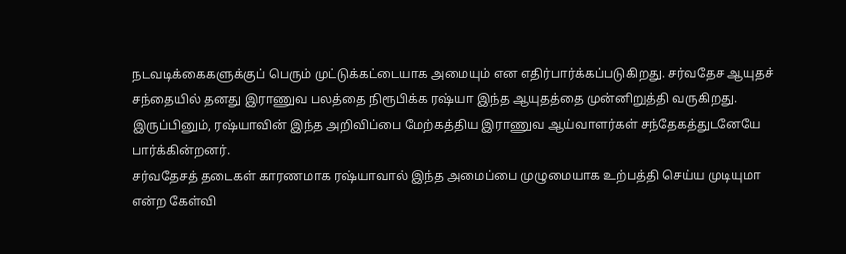நடவடிக்கைகளுக்குப் பெரும் முட்டுக்கட்டையாக அமையும் என எதிர்பார்க்கப்படுகிறது. சர்வதேச ஆயுதச் சந்தையில் தனது இராணுவ பலத்தை நிரூபிக்க ரஷ்யா இந்த ஆயுதத்தை முன்னிறுத்தி வருகிறது.
இருப்பினும், ரஷ்யாவின் இந்த அறிவிப்பை மேற்கத்திய இராணுவ ஆய்வாளர்கள் சந்தேகத்துடனேயே பார்க்கின்றனர்.
சர்வதேசத் தடைகள் காரணமாக ரஷ்யாவால் இந்த அமைப்பை முழுமையாக உற்பத்தி செய்ய முடியுமா என்ற கேள்வி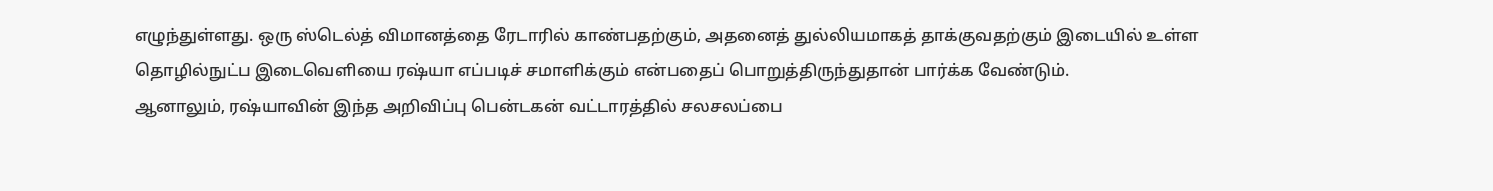எழுந்துள்ளது. ஒரு ஸ்டெல்த் விமானத்தை ரேடாரில் காண்பதற்கும், அதனைத் துல்லியமாகத் தாக்குவதற்கும் இடையில் உள்ள தொழில்நுட்ப இடைவெளியை ரஷ்யா எப்படிச் சமாளிக்கும் என்பதைப் பொறுத்திருந்துதான் பார்க்க வேண்டும்.
ஆனாலும், ரஷ்யாவின் இந்த அறிவிப்பு பென்டகன் வட்டாரத்தில் சலசலப்பை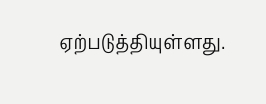ஏற்படுத்தியுள்ளது.